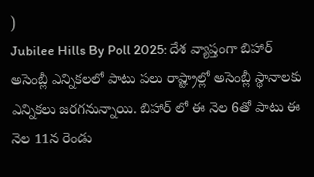)
Jubilee Hills By Poll 2025: దేశ వ్యాప్తంగా బిహార్ అసెంబ్లీ ఎన్నికలలో పాటు పలు రాష్ట్రాల్లో అసెంబ్లీ స్థానాలకు ఎన్నికలు జరగనున్నాయి. బిహార్ లో ఈ నెల 6తో పాటు ఈ నెల 11న రెండు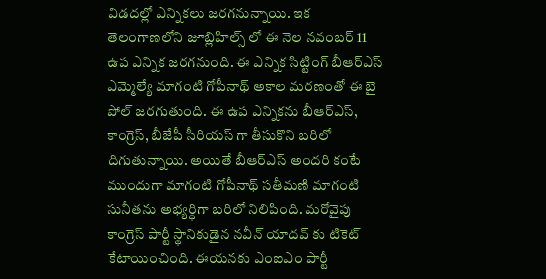విడదల్లో ఎన్నికలు జరగనున్నాయి. ఇక తెలంగాణలోని జూబ్లిహిల్స్ లో ఈ నెల నవంబర్ 11 ఉప ఎన్నిక జరగనుంది. ఈ ఎన్నిక సిట్టింగ్ బీఆర్ఎస్ ఎమ్మెల్యే మాగంటి గోపీనాథ్ అకాల మరణంతో ఈ బై పోల్ జరగుతుంది. ఈ ఉప ఎన్నికను బీఆర్ఎస్, కాంగ్రెస్, బీజేపీ సీరియస్ గా తీసుకొని బరిలో దిగుతున్నాయి. అయితే బీఆర్ఎస్ అందరి కంటే ముందుగా మాగంటి గోపీనాథ్ సతీమణి మాగంటి సునీతను అభ్యర్ధిగా బరిలో నిలిపింది. మరోవైపు కాంగ్రెస్ పార్టీ స్థానికుడైన నవీన్ యాదవ్ కు టికెట్ కేటాయించింది. ఈయనకు ఎంఐఎం పార్టీ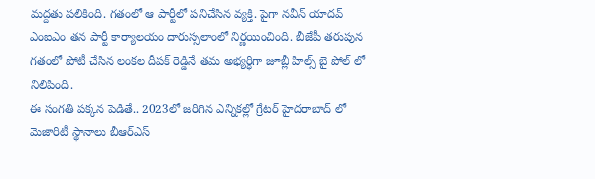మద్దతు పలికింది. గతంలో ఆ పార్టీలో పనిచేసిన వ్యక్తి. పైగా నవీన్ యాదవ్ ఎంఐఎం తన పార్టీ కార్యాలయం దారుస్సలాంలో నిర్ణయించింది. బీజేపీ తరుపున గతంలో పోటీ చేసిన లంకల దీపక్ రెడ్డినే తమ అభ్యర్ధిగా జూబ్లీ హిల్స్ బై పోల్ లో నిలిపింది.
ఈ సంగతి పక్కన పెడితే.. 2023లో జరిగిన ఎన్నికల్లో గ్రేటర్ హైదరాబాద్ లో మెజారిటీ స్థానాలు బీఆర్ఎస్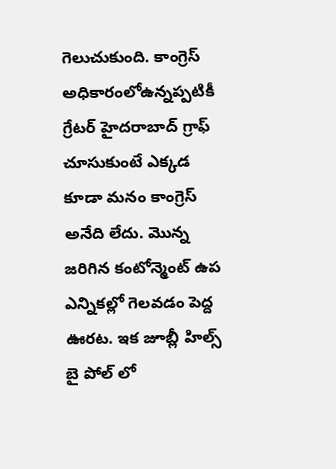గెలుచుకుంది. కాంగ్రెస్ అధికారంలోఉన్నప్పటికీ గ్రేటర్ హైదరాబాద్ గ్రాఫ్ చూసుకుంటే ఎక్కడ కూడా మనం కాంగ్రెస్ అనేది లేదు. మొన్న జరిగిన కంటోన్మెంట్ ఉప ఎన్నికల్లో గెలవడం పెద్ద ఊరట. ఇక జూబ్లీ హిల్స్ బై పోల్ లో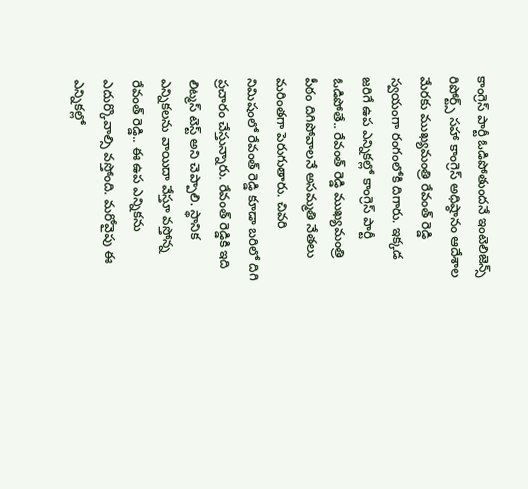కాంగ్రెస్ పార్టీ ఓడిపోతుందనే ఇంటెలిజెన్స్ రిపోర్ట్స్ సహా కాంగ్రెస్ అధిష్ఠానం ఆదేశాల మేరకు ముఖ్యమంత్రి రేవంత్ రెడ్డి స్వయంగా రంగంలోకి దిగారు. ఇక్కడ జరిగే ఉప ఎన్నికల్లో కాంగ్రెస్ పార్టీ ఓడిపోతే.. రేవంత్ రెడ్డి ముఖ్యమంత్రి పీఠం దిగిపోవాలనే అసమ్మతి నేతలు మరింతగా పెరుగుతారు. చివరి నిమిషంలో రేవంత్ రెడ్డి కూడా బరిలో దిగి ప్రచారం చేస్తున్నారు. రేవంత్ రెడ్డికి ఇది లిట్మస్ టెస్ట్ అని చెప్పాలి. స్థానిక ఎన్నికలను వాయిదా వేస్తూ వస్తోన్న రేవంత్ రెడ్డి.. ఈ ఉప ఎన్నికను ఎదుర్కొవాల్సి వస్తోంది. మరోవైపు ఈ ఎన్నికల్లో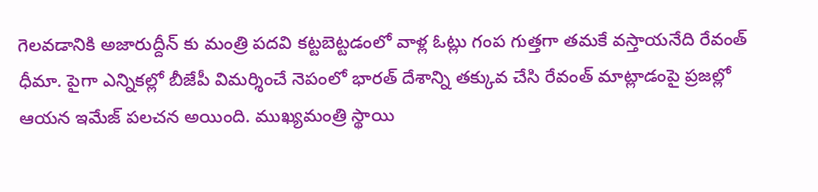గెలవడానికి అజారుద్దీన్ కు మంత్రి పదవి కట్టబెట్టడంలో వాళ్ల ఓట్లు గంప గుత్తగా తమకే వస్తాయనేది రేవంత్ ధీమా. పైగా ఎన్నికల్లో బీజేపీ విమర్శించే నెపంలో భారత్ దేశాన్ని తక్కువ చేసి రేవంత్ మాట్లాడంపై ప్రజల్లో ఆయన ఇమేజ్ పలచన అయింది. ముఖ్యమంత్రి స్థాయి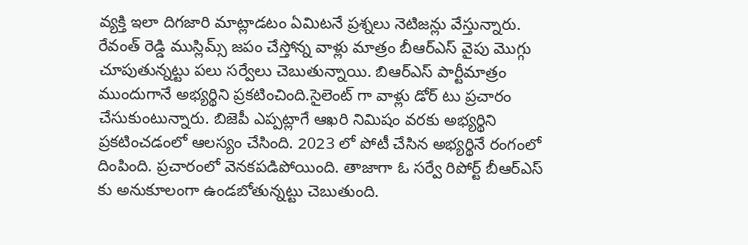వ్యక్తి ఇలా దిగజారి మాట్లాడటం ఏమిటనే ప్రశ్నలు నెటిజన్లు వేస్తున్నారు.
రేవంత్ రెడ్డి ముస్లిమ్స్ జపం చేస్తోన్న వాళ్లు మాత్రం బీఆర్ఎస్ వైపు మొగ్గు చూపుతున్నట్టు పలు సర్వేలు చెబుతున్నాయి. బిఆర్ఎస్ పార్టీమాత్రం ముందుగానే అభ్యర్థిని ప్రకటించింది.సైలెంట్ గా వాళ్లు డోర్ టు ప్రచారం చేసుకుంటున్నారు. బిజెపీ ఎప్పట్లాగే ఆఖరి నిమిషం వరకు అభ్యర్థిని ప్రకటించడంలో ఆలస్యం చేసింది. 2023 లో పోటీ చేసిన అభ్యర్థినే రంగంలో దింపింది. ప్రచారంలో వెనకపడిపోయింది. తాజాగా ఓ సర్వే రిపోర్ట్ బీఆర్ఎస్ కు అనుకూలంగా ఉండబోతున్నట్టు చెబుతుంది.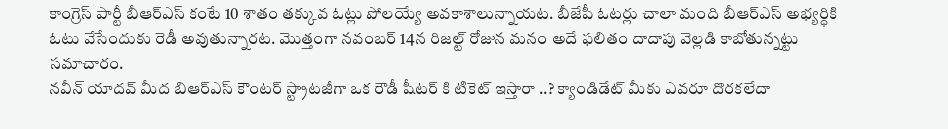కాంగ్రెస్ పార్టీ బీఆర్ఎస్ కంటే 10 శాతం తక్కువ ఓట్లు పోలయ్యే అవకాశాలున్నాయట. బీజేపీ ఓటర్లు చాలా మంది బీఆర్ఎస్ అభ్యర్ధికి ఓటు వేసేందుకు రెడీ అవుతున్నారట. మొత్తంగా నవంబర్ 14న రిజల్ట్ రోజున మనం అదే ఫలితం దాదాపు వెల్లడి కాబోతున్నట్టు సమాచారం.
నవీన్ యాదవ్ మీద బిఆర్ఎస్ కౌంటర్ స్ట్రాటజీగా ఒక రౌడీ షీటర్ కి టికెట్ ఇస్తారా ..? క్యాండిడేట్ మీకు ఎవరూ దొరకలేదా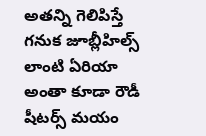అతన్ని గెలిపిస్తే గనుక జూబ్లీహిల్స్ లాంటి ఏరియా అంతా కూడా రౌడీ షీటర్స్ మయం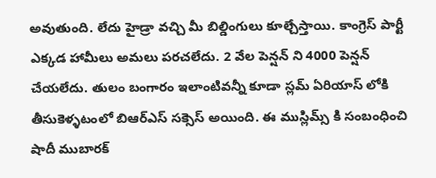అవుతుంది. లేదు హైడ్రా వచ్చి మీ బిల్డింగులు కూల్చేస్తాయి. కాంగ్రెస్ పార్టీ ఎక్కడ హామీలు అమలు పరచలేదు. 2 వేల పెన్షన్ ని 4000 పెన్షన్ చేయలేదు. తులం బంగారం ఇలాంటివన్నీ కూడా స్లమ్ ఏరియాస్ లోకి తీసుకెళ్ళటంలో బిఆర్ఎస్ సక్సెస్ అయింది. ఈ ముస్లిమ్స్ కి సంబంధించి షాదీ ముబారక్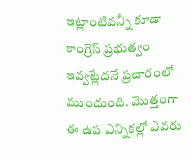ఇట్లాంటివన్నీ కూడా కాంగ్రెస్ ప్రభుత్వం ఇవ్వట్లేదనే ప్రచారంలో ముందుంది. మొత్తంగా ఈ ఉప ఎన్నికల్లో ఎవరు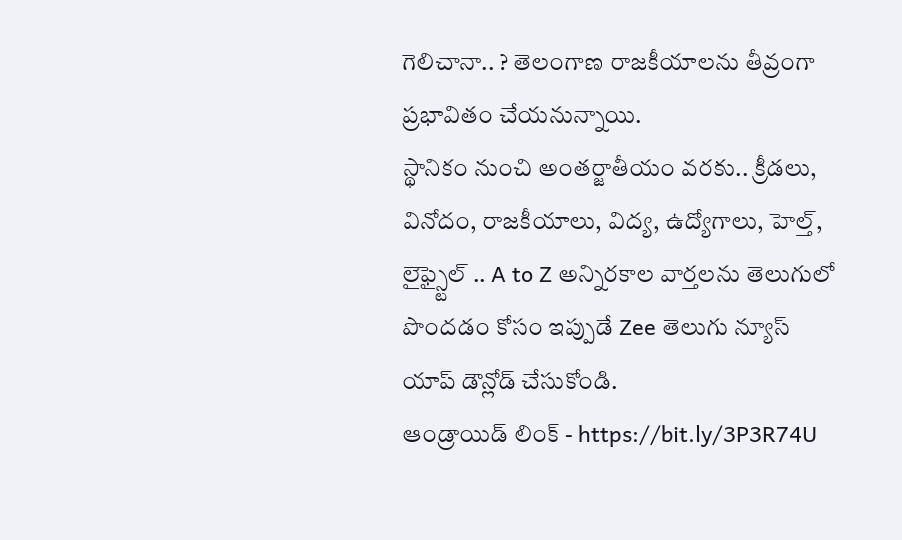గెలిచానా.. ? తెలంగాణ రాజకీయాలను తీవ్రంగా ప్రభావితం చేయనున్నాయి.
స్థానికం నుంచి అంతర్జాతీయం వరకు.. క్రీడలు, వినోదం, రాజకీయాలు, విద్య, ఉద్యోగాలు, హెల్త్, లైఫ్స్టైల్ .. A to Z అన్నిరకాల వార్తలను తెలుగులో పొందడం కోసం ఇప్పుడే Zee తెలుగు న్యూస్ యాప్ డౌన్లోడ్ చేసుకోండి.
ఆండ్రాయిడ్ లింక్ - https://bit.ly/3P3R74U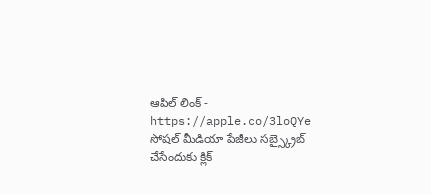ఆపిల్ లింక్ - https://apple.co/3loQYe
సోషల్ మీడియా పేజీలు సబ్స్క్రైబ్ చేసేందుకు క్లిక్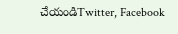చేయండిTwitter, Facebook